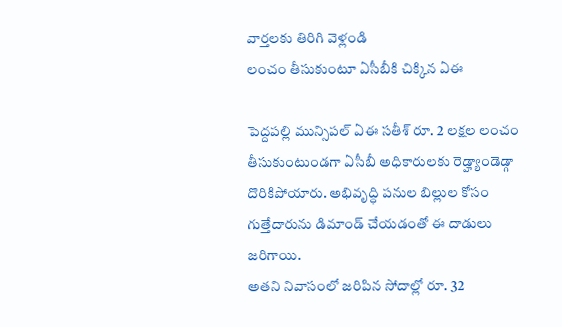వార్తలకు తిరిగి వెళ్లండి
లంచం తీసుకుంటూ ఏసీబీకి చిక్కిన ఏఈ

పెద్దపల్లి మున్సిపల్ ఏఈ సతీశ్ రూ. 2 లక్షల లంచం తీసుకుంటుండగా ఏసీబీ అధికారులకు రెడ్హ్యాండెడ్గా దొరికిపోయారు. అభివృద్ధి పనుల బిల్లుల కోసం గుత్తేదారును డిమాండ్ చేయడంతో ఈ దాడులు జరిగాయి.
అతని నివాసంలో జరిపిన సోదాల్లో రూ. 32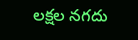లక్షల నగదు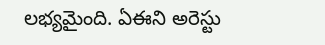లభ్యమైంది. ఏఈని అరెస్టు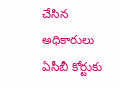చేసిన అధికారులు ఏసీబీ కోర్టుకు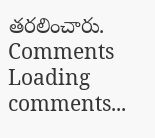తరలించారు.
Comments
Loading comments...